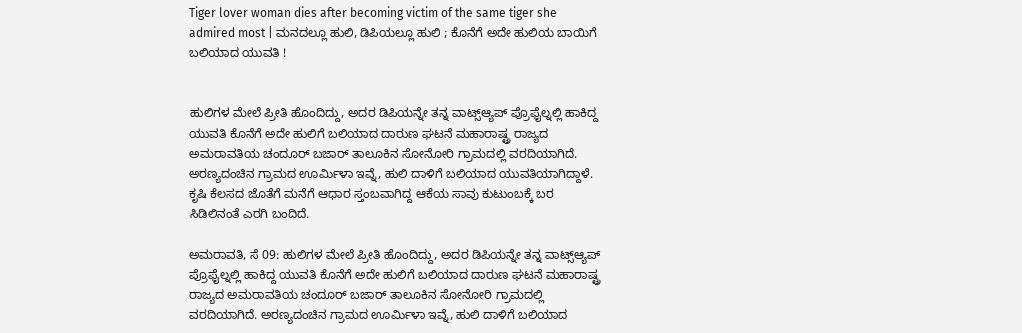Tiger lover woman dies after becoming victim of the same tiger she admired most | ಮನದಲ್ಲೂ ಹುಲಿ, ಡಿಪಿಯಲ್ಲೂ ಹುಲಿ ; ಕೊನೆಗೆ ಅದೇ ಹುಲಿಯ ಬಾಯಿಗೆ ಬಲಿಯಾದ ಯುವತಿ !


ಹುಲಿಗಳ ಮೇಲೆ ಪ್ರೀತಿ ಹೊಂದಿದ್ದು, ಅದರ ಡಿಪಿಯನ್ನೇ ತನ್ನ ವಾಟ್ಸ್ಆ್ಯಪ್ ಪ್ರೊಫೈಲ್ನಲ್ಲಿ ಹಾಕಿದ್ದ ಯುವತಿ ಕೊನೆಗೆ ಅದೇ ಹುಲಿಗೆ ಬಲಿಯಾದ ದಾರುಣ ಘಟನೆ ಮಹಾರಾಷ್ಟ್ರ ರಾಜ್ಯದ ಅಮರಾವತಿಯ ಚಂದೂರ್ ಬಜಾರ್ ತಾಲೂಕಿನ ಸೋನೋರಿ ಗ್ರಾಮದಲ್ಲಿ ವರದಿಯಾಗಿದೆ. ಅರಣ್ಯದಂಚಿನ ಗ್ರಾಮದ ಊರ್ಮಿಳಾ ಇವ್ನೆ, ಹುಲಿ ದಾಳಿಗೆ ಬಲಿಯಾದ ಯುವತಿಯಾಗಿದ್ದಾಳೆ. ಕೃಷಿ ಕೆಲಸದ ಜೊತೆಗೆ ಮನೆಗೆ ಆಧಾರ ಸ್ತಂಬವಾಗಿದ್ದ ಆಕೆಯ ಸಾವು ಕುಟುಂಬಕ್ಕೆ ಬರ ಸಿಡಿಲಿನಂತೆ ಎರಗಿ ಬಂದಿದೆ.

ಅಮರಾವತಿ, ಸೆ 09: ಹುಲಿಗಳ ಮೇಲೆ ಪ್ರೀತಿ ಹೊಂದಿದ್ದು, ಅದರ ಡಿಪಿಯನ್ನೇ ತನ್ನ ವಾಟ್ಸ್ಆ್ಯಪ್ ಪ್ರೊಫೈಲ್ನಲ್ಲಿ ಹಾಕಿದ್ದ ಯುವತಿ ಕೊನೆಗೆ ಅದೇ ಹುಲಿಗೆ ಬಲಿಯಾದ ದಾರುಣ ಘಟನೆ ಮಹಾರಾಷ್ಟ್ರ ರಾಜ್ಯದ ಅಮರಾವತಿಯ ಚಂದೂರ್ ಬಜಾರ್ ತಾಲೂಕಿನ ಸೋನೋರಿ ಗ್ರಾಮದಲ್ಲಿ ವರದಿಯಾಗಿದೆ. ಅರಣ್ಯದಂಚಿನ ಗ್ರಾಮದ ಊರ್ಮಿಳಾ ಇವ್ನೆ, ಹುಲಿ ದಾಳಿಗೆ ಬಲಿಯಾದ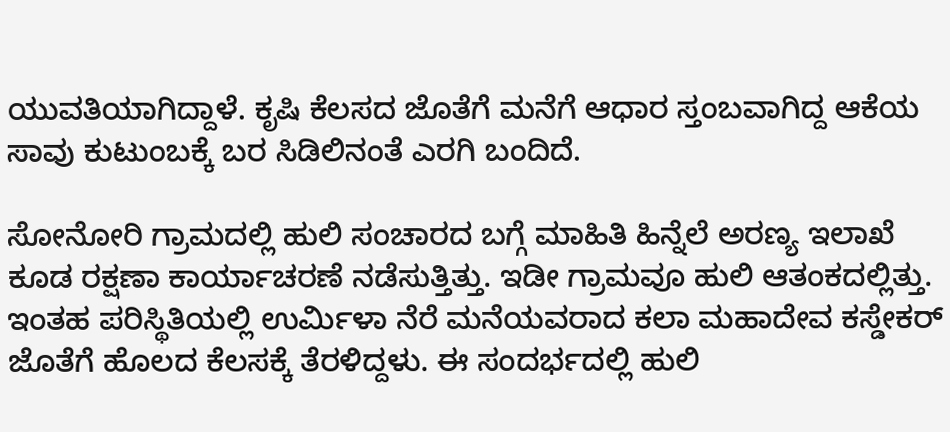ಯುವತಿಯಾಗಿದ್ದಾಳೆ. ಕೃಷಿ ಕೆಲಸದ ಜೊತೆಗೆ ಮನೆಗೆ ಆಧಾರ ಸ್ತಂಬವಾಗಿದ್ದ ಆಕೆಯ ಸಾವು ಕುಟುಂಬಕ್ಕೆ ಬರ ಸಿಡಿಲಿನಂತೆ ಎರಗಿ ಬಂದಿದೆ.

ಸೋನೋರಿ ಗ್ರಾಮದಲ್ಲಿ ಹುಲಿ ಸಂಚಾರದ ಬಗ್ಗೆ ಮಾಹಿತಿ ಹಿನ್ನೆಲೆ ಅರಣ್ಯ ಇಲಾಖೆ ಕೂಡ ರಕ್ಷಣಾ ಕಾರ್ಯಾಚರಣೆ ನಡೆಸುತ್ತಿತ್ತು. ಇಡೀ ಗ್ರಾಮವೂ ಹುಲಿ ಆತಂಕದಲ್ಲಿತ್ತು. ಇಂತಹ ಪರಿಸ್ಥಿತಿಯಲ್ಲಿ ಉರ್ಮಿಳಾ ನೆರೆ ಮನೆಯವರಾದ ಕಲಾ ಮಹಾದೇವ ಕಸ್ಡೇಕರ್ ಜೊತೆಗೆ ಹೊಲದ ಕೆಲಸಕ್ಕೆ ತೆರಳಿದ್ದಳು. ಈ ಸಂದರ್ಭದಲ್ಲಿ ಹುಲಿ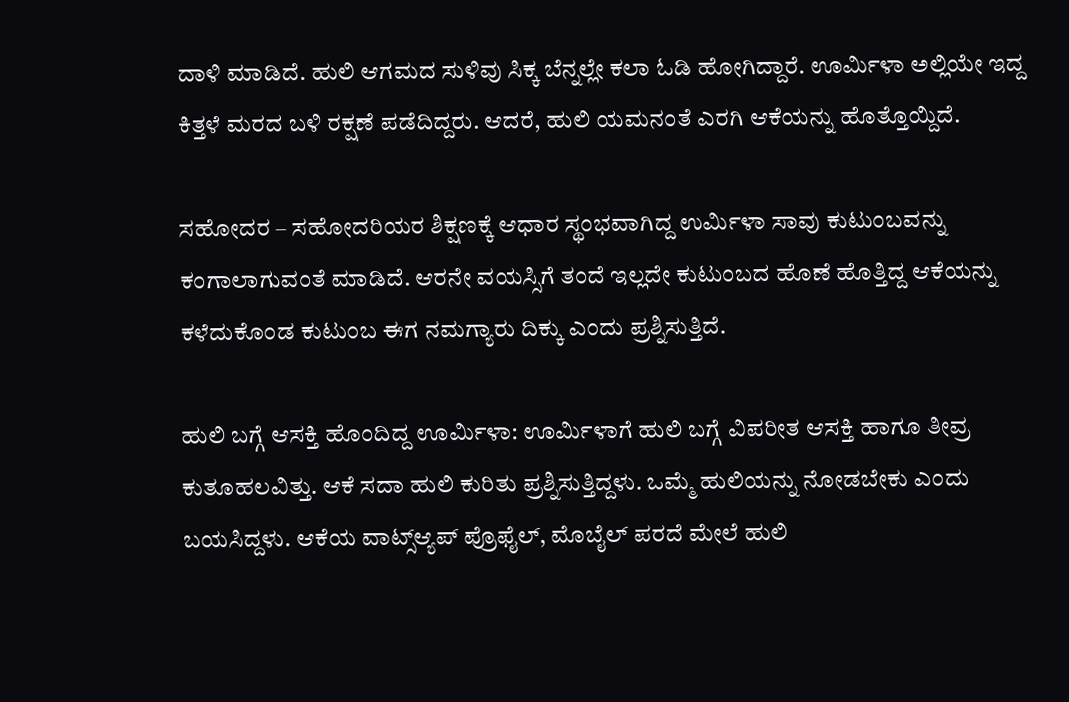ದಾಳಿ ಮಾಡಿದೆ. ಹುಲಿ ಆಗಮದ ಸುಳಿವು ಸಿಕ್ಕ ಬೆನ್ನಲ್ಲೇ ಕಲಾ ಓಡಿ ಹೋಗಿದ್ದಾರೆ. ಊರ್ಮಿಳಾ ಅಲ್ಲಿಯೇ ಇದ್ದ ಕಿತ್ತಳೆ ಮರದ ಬಳಿ ರಕ್ಷಣೆ ಪಡೆದಿದ್ದರು. ಆದರೆ, ಹುಲಿ ಯಮನಂತೆ ಎರಗಿ ಆಕೆಯನ್ನು ಹೊತ್ತೊಯ್ದಿದೆ.

ಸಹೋದರ – ಸಹೋದರಿಯರ ಶಿಕ್ಷಣಕ್ಕೆ ಆಧಾರ ಸ್ಥಂಭವಾಗಿದ್ದ ಉರ್ಮಿಳಾ ಸಾವು ಕುಟುಂಬವನ್ನು ಕಂಗಾಲಾಗುವಂತೆ ಮಾಡಿದೆ. ಆರನೇ ವಯಸ್ಸಿಗೆ ತಂದೆ ಇಲ್ಲದೇ ಕುಟುಂಬದ ಹೊಣೆ ಹೊತ್ತಿದ್ದ ಆಕೆಯನ್ನು ಕಳೆದುಕೊಂಡ ಕುಟುಂಬ ಈಗ ನಮಗ್ಯಾರು ದಿಕ್ಕು ಎಂದು ಪ್ರಶ್ನಿಸುತ್ತಿದೆ.

ಹುಲಿ ಬಗ್ಗೆ ಆಸಕ್ತಿ ಹೊಂದಿದ್ದ ಊರ್ಮಿಳಾ: ಊರ್ಮಿಳಾಗೆ ಹುಲಿ ಬಗ್ಗೆ ವಿಪರೀತ ಆಸಕ್ತಿ ಹಾಗೂ ತೀವ್ರ ಕುತೂಹಲವಿತ್ತು. ಆಕೆ ಸದಾ ಹುಲಿ ಕುರಿತು ಪ್ರಶ್ನಿಸುತ್ತಿದ್ದಳು. ಒಮ್ಮೆ ಹುಲಿಯನ್ನು ನೋಡಬೇಕು ಎಂದು ಬಯಸಿದ್ದಳು. ಆಕೆಯ ವಾಟ್ಸ್ಆ್ಯಪ್ ಪ್ರೊಫೈಲ್, ಮೊಬೈಲ್ ಪರದೆ ಮೇಲೆ ಹುಲಿ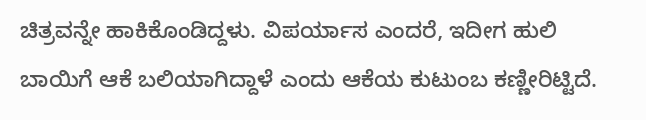ಚಿತ್ರವನ್ನೇ ಹಾಕಿಕೊಂಡಿದ್ದಳು. ವಿಪರ್ಯಾಸ ಎಂದರೆ, ಇದೀಗ ಹುಲಿ ಬಾಯಿಗೆ ಆಕೆ ಬಲಿಯಾಗಿದ್ದಾಳೆ ಎಂದು ಆಕೆಯ ಕುಟುಂಬ ಕಣ್ಣೀರಿಟ್ಟಿದೆ.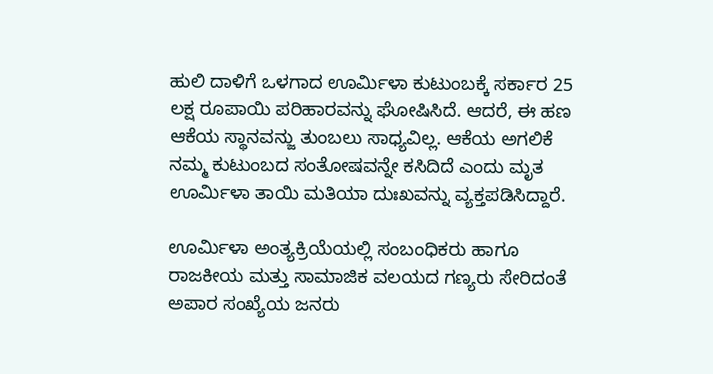ಹುಲಿ ದಾಳಿಗೆ ಒಳಗಾದ ಊರ್ಮಿಳಾ ಕುಟುಂಬಕ್ಕೆ ಸರ್ಕಾರ 25 ಲಕ್ಷ ರೂಪಾಯಿ ಪರಿಹಾರವನ್ನು ಘೋಷಿಸಿದೆ. ಆದರೆ, ಈ ಹಣ ಆಕೆಯ ಸ್ಥಾನವನ್ಜು ತುಂಬಲು ಸಾಧ್ಯವಿಲ್ಲ. ಆಕೆಯ ಅಗಲಿಕೆ ನಮ್ಮ ಕುಟುಂಬದ ಸಂತೋಷವನ್ನೇ ಕಸಿದಿದೆ ಎಂದು ಮೃತ ಊರ್ಮಿಳಾ ತಾಯಿ ಮತಿಯಾ ದುಃಖವನ್ನು ವ್ಯಕ್ತಪಡಿಸಿದ್ದಾರೆ.

ಊರ್ಮಿಳಾ ಅಂತ್ಯಕ್ರಿಯೆಯಲ್ಲಿ ಸಂಬಂಧಿಕರು ಹಾಗೂ ರಾಜಕೀಯ ಮತ್ತು ಸಾಮಾಜಿಕ ವಲಯದ ಗಣ್ಯರು ಸೇರಿದಂತೆ ಅಪಾರ ಸಂಖ್ಯೆಯ ಜನರು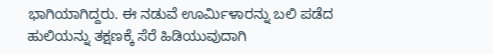ಭಾಗಿಯಾಗಿದ್ದರು. ಈ ನಡುವೆ ಊರ್ಮಿಳಾರನ್ನು ಬಲಿ ಪಡೆದ ಹುಲಿಯನ್ನು ತಕ್ಷಣಕ್ಕೆ ಸೆರೆ ಹಿಡಿಯುವುದಾಗಿ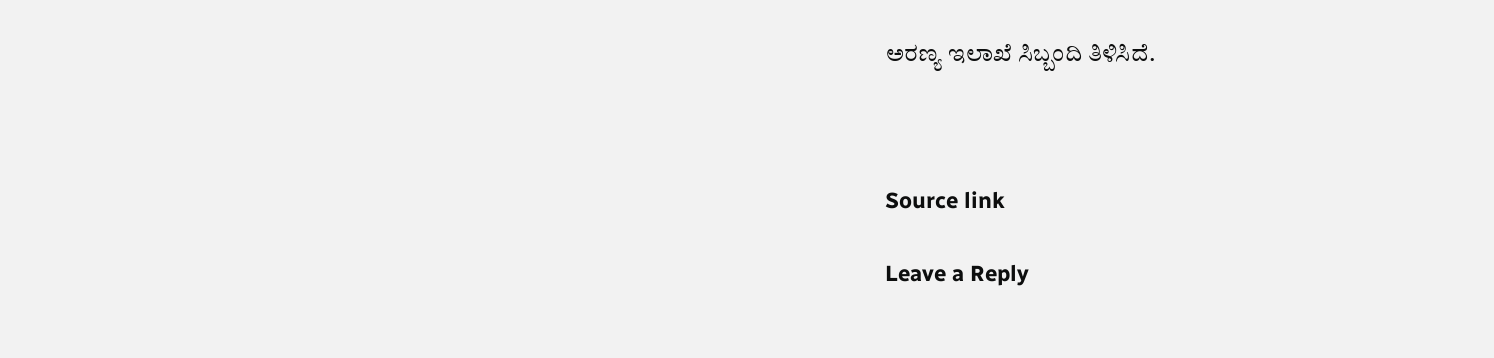ಅರಣ್ಯ ಇಲಾಖೆ ಸಿಬ್ಬಂದಿ ತಿಳಿಸಿದೆ.



Source link

Leave a Reply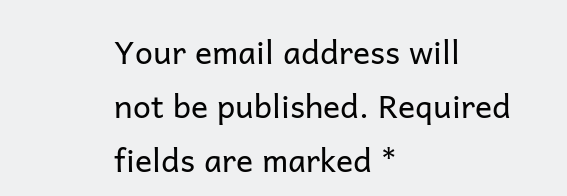Your email address will not be published. Required fields are marked *